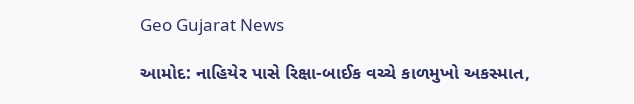Geo Gujarat News

આમોદ: નાહિયેર પાસે રિક્ષા-બાઈક વચ્ચે કાળમુખો અકસ્માત,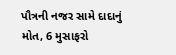પૌત્રની નજર સામે દાદાનું મોત, 6 મુસાફરો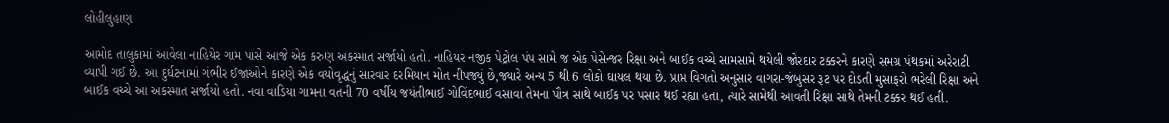લોહીલુહાણ

આમોદ તાલુકામાં આવેલા નાહિયેર ગામ પાસે આજે એક કરુણ અકસ્માત સર્જાયો હતો. નાહિયર નજીક પેટ્રોલ પંપ સામે જ એક પેસેન્જર રિક્ષા અને બાઈક વચ્ચે સામસામે થયેલી જોરદાર ટક્કરને કારણે સમગ્ર પંથકમાં અરેરાટી વ્યાપી ગઈ છે. આ દુર્ઘટનામાં ગંભીર ઈજાઓને કારણે એક વયોવૃદ્ધનું સારવાર દરમિયાન મોત નીપજ્યું છે,જ્યારે અન્ય 5 થી 6 લોકો ઘાયલ થયા છે. પ્રાપ્ત વિગતો અનુસાર વાગરા-જંબુસર રૂટ પર દોડતી મુસાફરો ભરેલી રિક્ષા અને બાઈક વચ્ચે આ અકસ્માત સર્જાયો હતો. નવા વાડિયા ગામના વતની 70 વર્ષીય જયંતીભાઈ ગોવિંદભાઈ વસાવા તેમના પૌત્ર સાથે બાઈક પર પસાર થઈ રહ્યા હતા, ત્યારે સામેથી આવતી રિક્ષા સાથે તેમની ટક્કર થઈ હતી.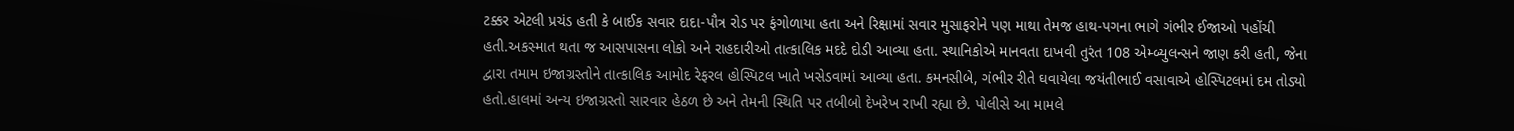ટક્કર એટલી પ્રચંડ હતી કે બાઈક સવાર દાદા-પૌત્ર રોડ પર ફંગોળાયા હતા અને રિક્ષામાં સવાર મુસાફરોને પણ માથા તેમજ હાથ-પગના ભાગે ગંભીર ઈજાઓ પહોંચી હતી.અકસ્માત થતા જ આસપાસના લોકો અને રાહદારીઓ તાત્કાલિક મદદે દોડી આવ્યા હતા. સ્થાનિકોએ માનવતા દાખવી તુરંત 108 એમ્બ્યુલન્સને જાણ કરી હતી, જેના દ્વારા તમામ ઇજાગ્રસ્તોને તાત્કાલિક આમોદ રેફરલ હોસ્પિટલ ખાતે ખસેડવામાં આવ્યા હતા. કમનસીબે, ગંભીર રીતે ઘવાયેલા જયંતીભાઈ વસાવાએ હોસ્પિટલમાં દમ તોડ્યો હતો.હાલમાં અન્ય ઇજાગ્રસ્તો સારવાર હેઠળ છે અને તેમની સ્થિતિ પર તબીબો દેખરેખ રાખી રહ્યા છે. પોલીસે આ મામલે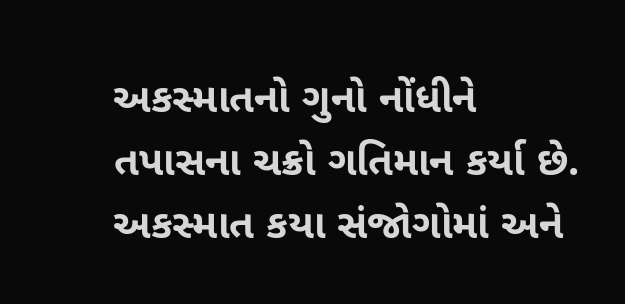અકસ્માતનો ગુનો નોંધીને તપાસના ચક્રો ગતિમાન કર્યા છે. અકસ્માત કયા સંજોગોમાં અને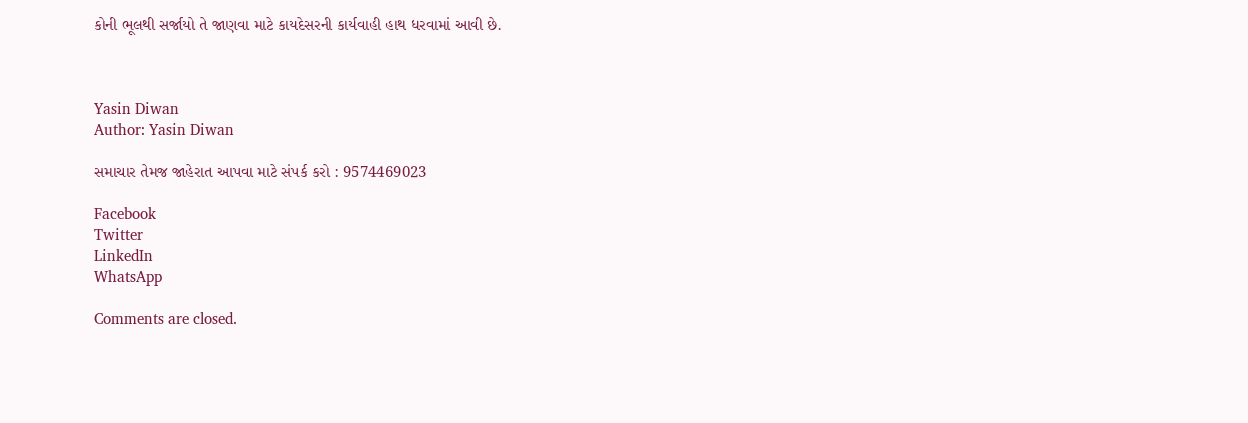કોની ભૂલથી સર્જાયો તે જાણવા માટે કાયદેસરની કાર્યવાહી હાથ ધરવામાં આવી છે.



Yasin Diwan
Author: Yasin Diwan

સમાચાર તેમજ જાહેરાત આપવા માટે સંપર્ક કરો : 9574469023

Facebook
Twitter
LinkedIn
WhatsApp

Comments are closed.